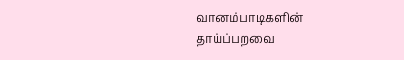வானம்பாடிகளின் தாய்ப்பறவை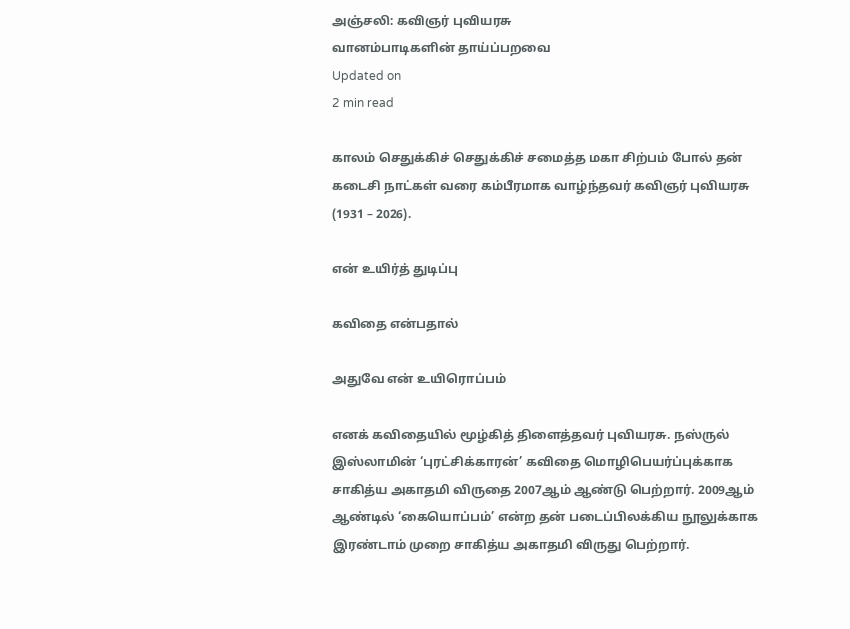அஞ்சலி: கவிஞர் புவியரசு
வானம்பாடிகளின் தாய்ப்பறவை
Updated on
2 min read

காலம் செதுக்கிச் செதுக்கிச் சமைத்த மகா சிற்பம் போல் தன் கடைசி நாட்கள் வரை கம்பீரமாக வாழ்ந்தவர் கவிஞர் புவியரசு (1931 – 2026).

என் உயிர்த் துடிப்பு

கவிதை என்பதால்

அதுவே என் உயிரொப்பம்

எனக் கவிதையில் மூழ்கித் திளைத்தவர் புவியரசு. நஸ்ருல் இஸ்லாமின் ‘புரட்சிக்காரன்’ கவிதை மொழிபெயர்ப்புக்காக சாகித்ய அகாதமி விருதை 2007ஆம் ஆண்டு பெற்றார். 2009ஆம் ஆண்டில் ‘கையொப்பம்’ என்ற தன் படைப்பிலக்கிய நூலுக்காக இரண்டாம் முறை சாகித்ய அகாதமி விருது பெற்றார்.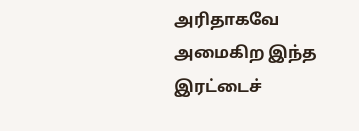அரிதாகவே அமைகிற இந்த இரட்டைச்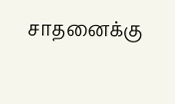சாதனைக்கு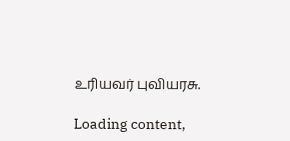உரியவர் புவியரசு.

Loading content,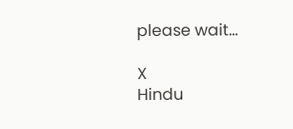please wait...

X
Hindu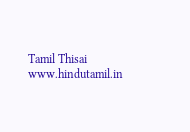Tamil Thisai
www.hindutamil.in